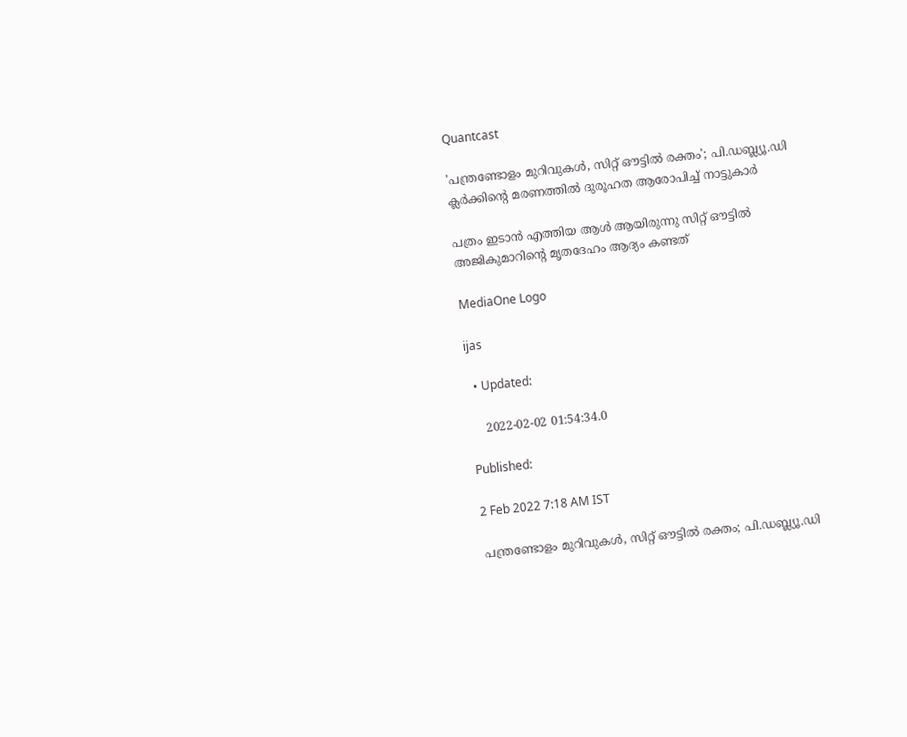Quantcast

'പന്ത്രണ്ടോളം മുറിവുകള്‍, സിറ്റ് ഔട്ടില്‍ രക്തം'; പി.ഡബ്ല്യൂ.ഡി ക്ലര്‍ക്കിന്‍റെ മരണത്തില്‍ ദുരൂഹത ആരോപിച്ച് നാട്ടുകാര്‍

പത്രം ഇടാന്‍ എത്തിയ ആള്‍ ആയിരുന്നു സിറ്റ് ഔട്ടില്‍ അജികുമാറിന്‍റെ മൃതദേഹം ആദ്യം കണ്ടത്

MediaOne Logo

ijas

  • Updated:

    2022-02-02 01:54:34.0

Published:

2 Feb 2022 7:18 AM IST

പന്ത്രണ്ടോളം മുറിവുകള്‍, സിറ്റ് ഔട്ടില്‍ രക്തം; പി.ഡബ്ല്യൂ.ഡി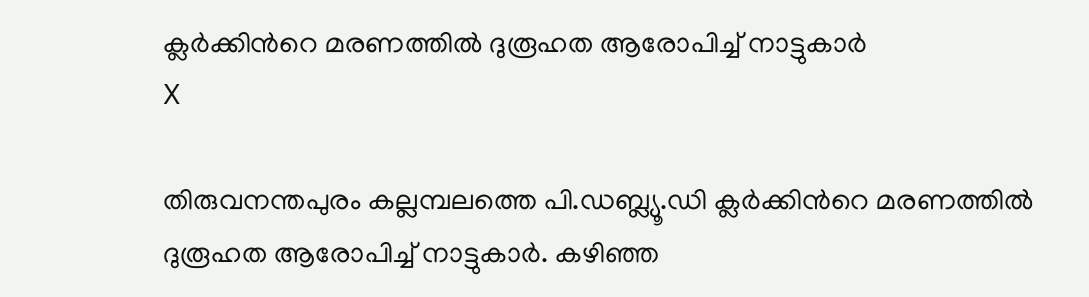ക്ലര്‍ക്കിന്‍റെ മരണത്തില്‍ ദുരൂഹത ആരോപിച്ച് നാട്ടുകാര്‍
X

തിരുവനന്തപുരം കല്ലമ്പലത്തെ പി.ഡബ്ല്യൂ.ഡി ക്ലര്‍ക്കിന്‍റെ മരണത്തില്‍ ദുരൂഹത ആരോപിച്ച് നാട്ടുകാര്‍. കഴിഞ്ഞ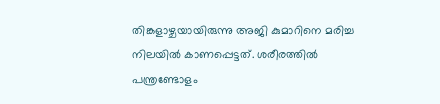തിങ്കളാഴ്ചയായിരുന്നു അജി കുമാറിനെ മരിച്ച നിലയില്‍ കാണപ്പെട്ടത്. ശരീരത്തില്‍ പന്ത്രണ്ടോളം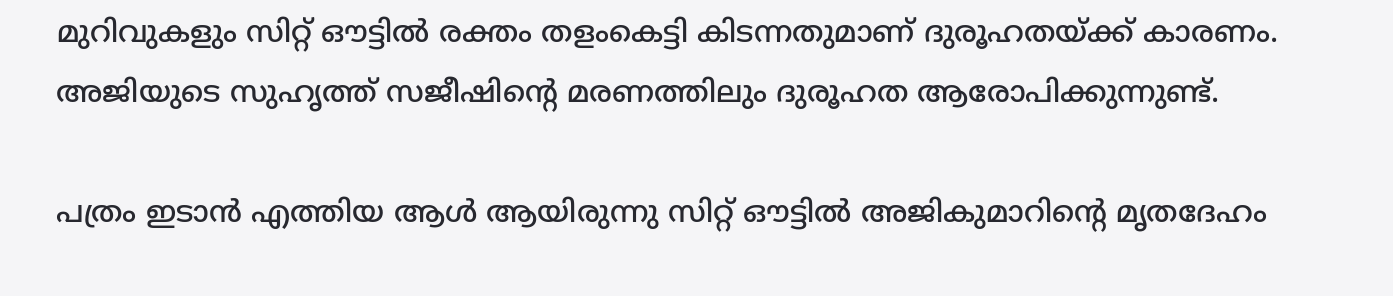മുറിവുകളും സിറ്റ് ഔട്ടില്‍ രക്തം തളംകെട്ടി കിടന്നതുമാണ് ദുരൂഹതയ്ക്ക് കാരണം. അജിയുടെ സുഹൃത്ത് സജീഷിന്‍റെ മരണത്തിലും ദുരൂഹത ആരോപിക്കുന്നുണ്ട്.

പത്രം ഇടാന്‍ എത്തിയ ആള്‍ ആയിരുന്നു സിറ്റ് ഔട്ടില്‍ അജികുമാറിന്‍റെ മൃതദേഹം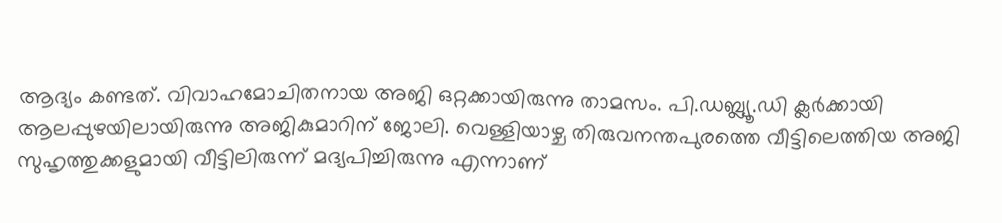ആദ്യം കണ്ടത്. വിവാഹമോചിതനായ അജി ഒറ്റക്കായിരുന്നു താമസം. പി.ഡബ്ല്യൂ.ഡി ക്ലര്‍ക്കായി ആലപ്പുഴയിലായിരുന്നു അജികുമാറിന് ജോലി. വെള്ളിയാഴ്ച തിരുവനന്തപുരത്തെ വീട്ടിലെത്തിയ അജി സുഹൃത്തുക്കളുമായി വീട്ടിലിരുന്ന് മദ്യപിച്ചിരുന്നു എന്നാണ്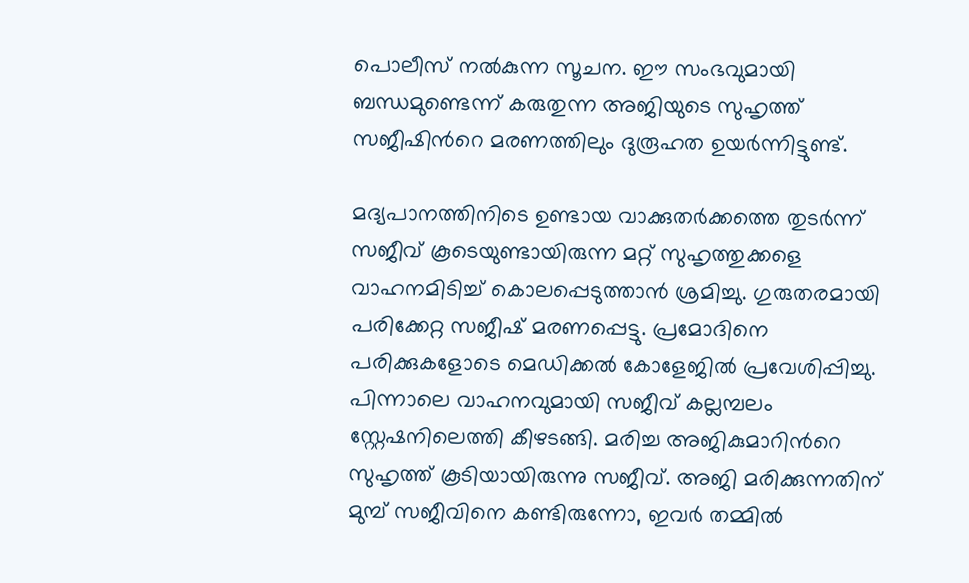പൊലീസ് നല്‍കുന്ന സൂചന. ഈ സംഭവുമായി ബന്ധമുണ്ടെന്ന് കരുതുന്ന അജിയുടെ സുഹൃത്ത് സജീഷിന്‍റെ മരണത്തിലും ദുരൂഹത ഉയര്‍ന്നിട്ടുണ്ട്.

മദ്യപാനത്തിനിടെ ഉണ്ടായ വാക്കുതര്‍ക്കത്തെ തുടര്‍ന്ന് സജീവ് കൂടെയുണ്ടായിരുന്ന മറ്റ് സുഹൃത്തുക്കളെ വാഹനമിടിച്ച് കൊലപ്പെടുത്താന്‍ ശ്രമിച്ചു. ഗുരുതരമായി പരിക്കേറ്റ സജീഷ് മരണപ്പെട്ടു. പ്രമോദിനെ പരിക്കുകളോടെ മെഡിക്കല്‍ കോളേജില്‍ പ്രവേശിപ്പിച്ചു. പിന്നാലെ വാഹനവുമായി സജീവ് കല്ലമ്പലം സ്റ്റേഷനിലെത്തി കീഴടങ്ങി. മരിച്ച അജികുമാറിന്‍റെ സുഹൃത്ത് കൂടിയായിരുന്നു സജീവ്. അജി മരിക്കുന്നതിന് മുമ്പ് സജീവിനെ കണ്ടിരുന്നോ, ഇവര്‍ തമ്മില്‍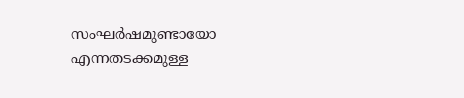സംഘര്‍ഷമുണ്ടായോ എന്നതടക്കമുള്ള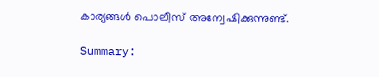കാര്യങ്ങള്‍ പൊലീസ് അന്വേഷിക്കുന്നുണ്ട്.

Summary: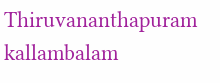Thiruvananthapuram kallambalam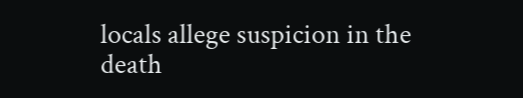locals allege suspicion in the death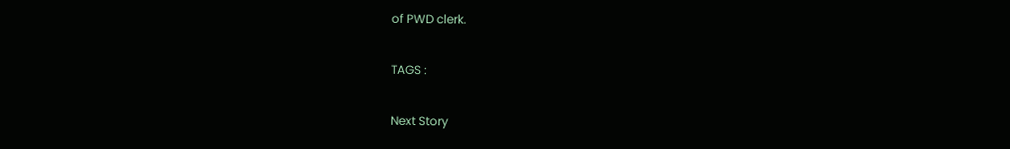of PWD clerk.

TAGS :

Next Story